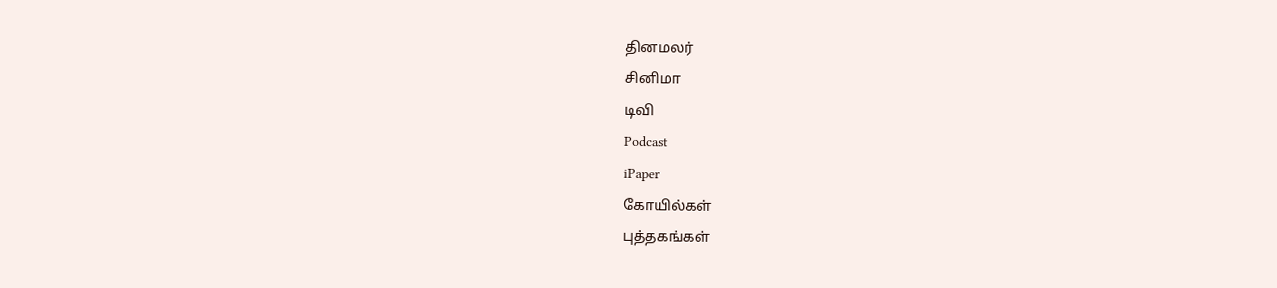தினமலர்
சினிமா
டிவி
Podcast
iPaper
கோயில்கள்
புத்தகங்கள்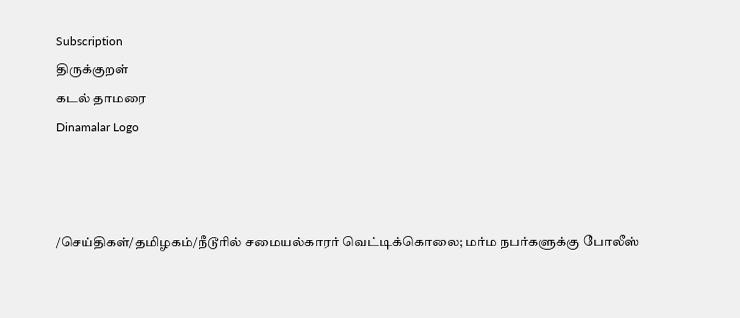Subscription
திருக்குறள்
கடல் தாமரை
Dinamalar Logo



/செய்திகள்/தமிழகம்/நீடூரில் சமையல்காரர் வெட்டிக்கொலை; மர்ம நபர்களுக்கு போலீஸ்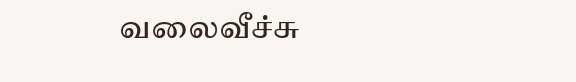வலைவீச்சு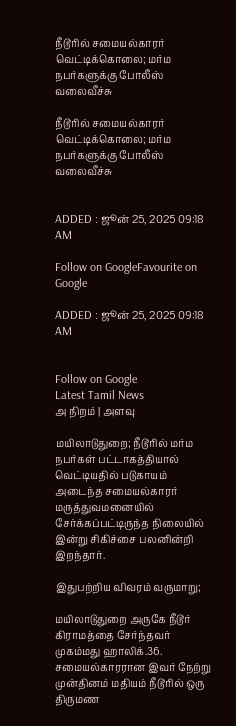நீடூரில் சமையல்காரர் வெட்டிக்கொலை; மர்ம நபர்களுக்கு போலீஸ் வலைவீச்சு

நீடூரில் சமையல்காரர் வெட்டிக்கொலை; மர்ம நபர்களுக்கு போலீஸ் வலைவீச்சு


ADDED : ஜூன் 25, 2025 09:18 AM

Follow on GoogleFavourite on Google

ADDED : ஜூன் 25, 2025 09:18 AM


Follow on Google
Latest Tamil News
அ நிறம் | அளவு

மயிலாடுதுறை; நீடூரில் மர்ம நபர்கள் பட்டாகத்தியால் வெட்டியதில் படுகாயம் அடைந்த சமையல்காரர் மருத்துவமனையில் சேர்க்கப்பட்டிருந்த நிலையில் இன்று சிகிச்சை பலனின்றி இறந்தார்.

இதுபற்றிய விவரம் வருமாறு;

மயிலாடுதுறை அருகே நீடூர் கிராமத்தை சேர்ந்தவர் முகம்மது ஹாலிக்.36. சமையல்காரரான இவர் நேற்று முன்தினம் மதியம் நீடூரில் ஒரு திருமண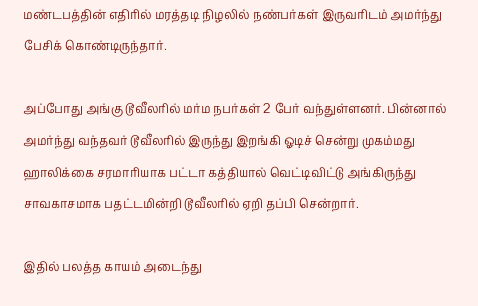மண்டபத்தின் எதிரில் மரத்தடி நிழலில் நண்பர்கள் இருவரிடம் அமர்ந்து பேசிக் கொண்டிருந்தார்.

அப்போது அங்கு டூவீலரில் மர்ம நபர்கள் 2 பேர் வந்துள்ளனர். பின்னால் அமர்ந்து வந்தவர் டூவீலரில் இருந்து இறங்கி ஓடிச் சென்று முகம்மது ஹாலிக்கை சரமாரியாக பட்டா கத்தியால் வெட்டிவிட்டு அங்கிருந்து சாவகாசமாக பதட்டமின்றி டூவீலரில் ஏறி தப்பி சென்றார்.

இதில் பலத்த காயம் அடைந்து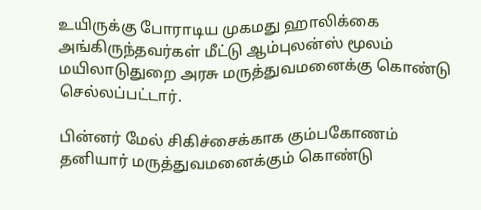உயிருக்கு போராடிய முகமது ஹாலிக்கை அங்கிருந்தவர்கள் மீட்டு ஆம்புலன்ஸ் மூலம் மயிலாடுதுறை அரசு மருத்துவமனைக்கு கொண்டு செல்லப்பட்டார்.

பின்னர் மேல் சிகிச்சைக்காக கும்பகோணம் தனியார் மருத்துவமனைக்கும் கொண்டு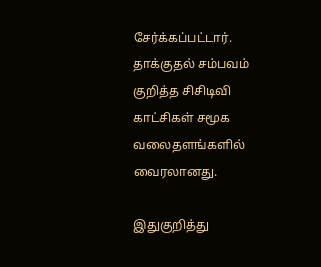சேர்க்கப்பட்டார். தாக்குதல் சம்பவம் குறித்த சிசிடிவி காட்சிகள் சமூக வலைதளங்களில் வைரலானது.

இதுகுறித்து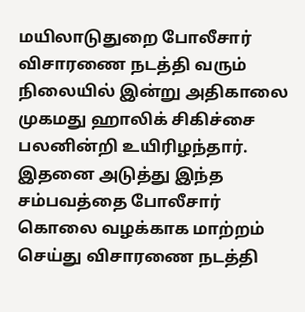மயிலாடுதுறை போலீசார் விசாரணை நடத்தி வரும் நிலையில் இன்று அதிகாலை முகமது ஹாலிக் சிகிச்சை பலனின்றி உயிரிழந்தார். இதனை அடுத்து இந்த சம்பவத்தை போலீசார் கொலை வழக்காக மாற்றம் செய்து விசாரணை நடத்தி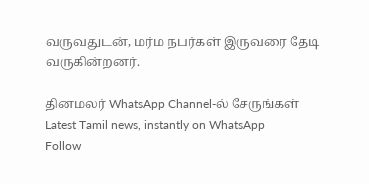வருவதுடன், மர்ம நபர்கள் இருவரை தேடி வருகின்றனர்.

தினமலர் WhatsApp Channel-ல் சேருங்கள்
Latest Tamil news, instantly on WhatsApp
Follow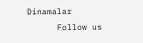Dinamalar
      Follow us